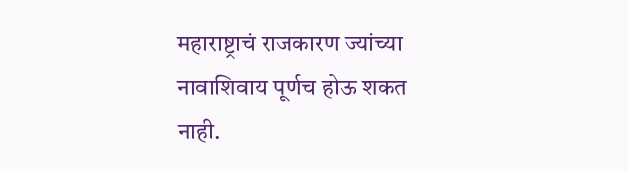महाराष्ट्राचं राजकारण ज्यांच्या नावाशिवाय पूर्णच होऊ शकत नाही.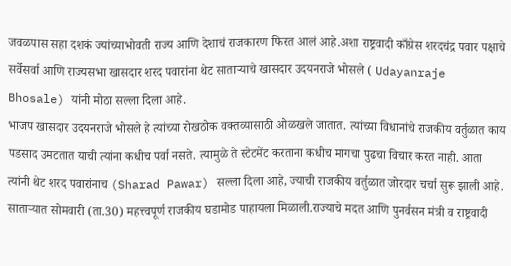जवळपास सहा दशकं ज्यांच्याभोवती राज्य आणि देशाचं राजकारण फिरत आलं आहे.अशा राष्ट्रवादी काँग्रेस शरदचंद्र पवार पक्षाचे सर्वेसर्वा आणि राज्यसभा खासदार शरद पवारांना थेट साताऱ्याचे खासदार उदयनराजे भोसले ( Udayanraje Bhosale) यांनी मोठा सल्ला दिला आहे.
भाजप खासदार उदयनराजे भोसले हे त्यांच्या रोखठोक वक्तव्यासाठी ओळखले जातात. त्यांच्या विधानांचे राजकीय वर्तुळात काय पडसाद उमटतात याची त्यांना कधीच पर्वा नसते. त्यामुळे ते स्टेटमेंट करताना कधीच मागचा पुढचा विचार करत नाही. आता त्यांनी थेट शरद पवारांनाच (Sharad Pawar) सल्ला दिला आहे, ज्याची राजकीय वर्तुळात जोरदार चर्चा सुरू झाली आहे.
साताऱ्यात सोमवारी (ता.30) महत्त्वपूर्ण राजकीय घडामोड पाहायला मिळाली.राज्याचे मदत आणि पुनर्वसन मंत्री व राष्ट्रवादी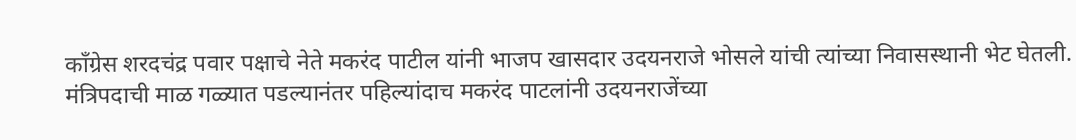काँग्रेस शरदचंद्र पवार पक्षाचे नेते मकरंद पाटील यांनी भाजप खासदार उदयनराजे भोसले यांची त्यांच्या निवासस्थानी भेट घेतली. मंत्रिपदाची माळ गळ्यात पडल्यानंतर पहिल्यांदाच मकरंद पाटलांनी उदयनराजेंच्या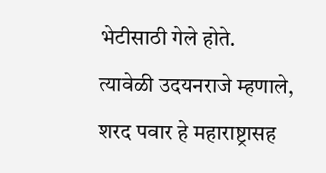भेटीसाठी गेले होते.
त्यावेळी उदयनराजे म्हणाले, शरद पवार हे महाराष्ट्रासह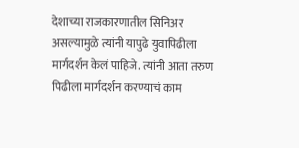देशाच्या राजकारणातील सिनिअर असल्यामुळे त्यांनी यापुढे युवापिढीला मार्गदर्शन केलं पाहिजे. त्यांनी आता तरुण पिढीला मार्गदर्शन करण्याचं काम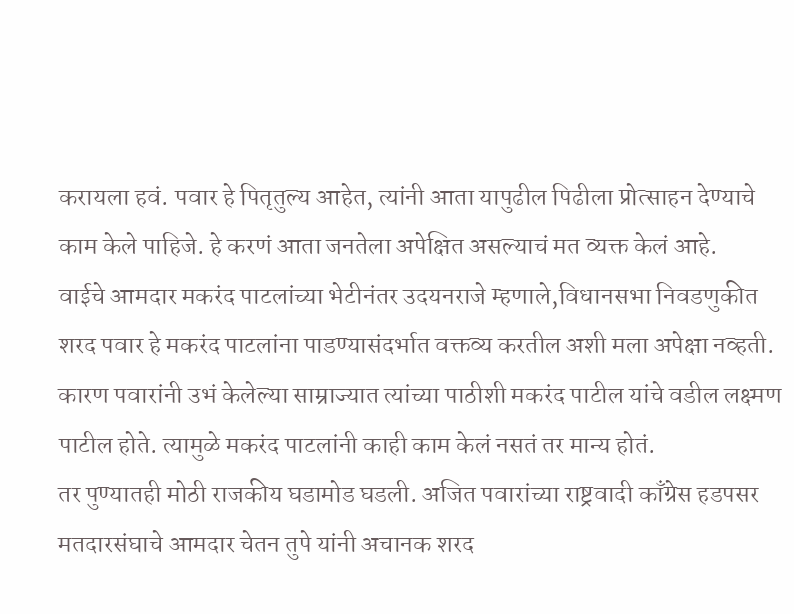करायला हवं. पवार हे पितृतुल्य आहेत, त्यांनी आता यापुढील पिढीला प्रोत्साहन देण्याचे काम केले पाहिजे. हे करणं आता जनतेला अपेक्षित असल्याचं मत व्यक्त केलं आहे.
वाईचे आमदार मकरंद पाटलांच्या भेटीनंतर उदयनराजे म्हणाले,विधानसभा निवडणुकीत शरद पवार हे मकरंद पाटलांना पाडण्यासंदर्भात वक्तव्य करतील अशी मला अपेक्षा नव्हती. कारण पवारांनी उभं केलेल्या साम्राज्यात त्यांच्या पाठीशी मकरंद पाटील यांचे वडील लक्ष्मण पाटील होते. त्यामुळे मकरंद पाटलांनी काही काम केलं नसतं तर मान्य होतं.
तर पुण्यातही मोठी राजकीय घडामोड घडली. अजित पवारांच्या राष्ट्रवादी काँग्रेस हडपसर मतदारसंघाचे आमदार चेतन तुपे यांनी अचानक शरद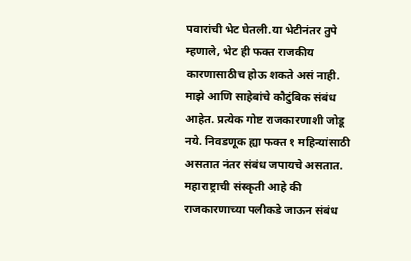पवारांची भेट घेतली.या भेटीनंतर तुपे म्हणाले, भेट ही फक्त राजकीय कारणासाठीच होऊ शकते असं नाही. माझे आणि साहेबांचे कौटुंबिक संबंध आहेत. प्रत्येक गोष्ट राजकारणाशी जोडू नये. निवडणूक ह्या फक्त १ महिन्यांसाठी असतात नंतर संबंध जपायचे असतात. महाराष्ट्राची संस्कृती आहे की राजकारणाच्या पलीकडे जाऊन संबंध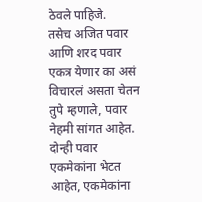ठेवले पाहिजे.
तसेच अजित पवार आणि शरद पवार एकत्र येणार का असं विचारलं असता चेतन तुपे म्हणाले, पवार नेहमी सांगत आहेत. दोन्ही पवार एकमेकांना भेटत आहेत, एकमेकांना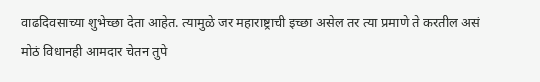वाढदिवसाच्या शुभेच्छा देता आहेत. त्यामुळे जर महाराष्ट्राची इच्छा असेल तर त्या प्रमाणे ते करतील असं मोठं विधानही आमदार चेतन तुपे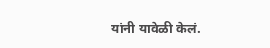यांनी यावेळी केलं.